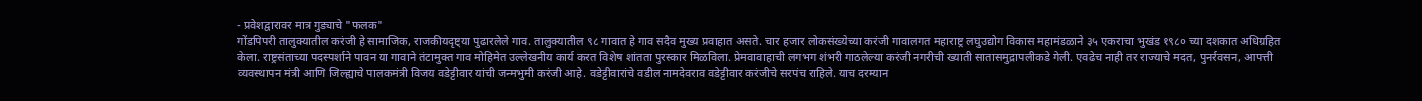- प्रवेशद्वारावर मात्र गुड्याचे "फलक"
गोंडपिपरी तालुक्यातील करंजी हे सामाजिक, राजकीयदृष्ट्या पुढारलेले गाव. तालुक्यातील ९८ गावात हे गाव सदैव मुख्य प्रवाहात असते. चार हजार लोकसंख्येच्या करंजी गावालगत महाराष्ट्र लघुउद्योग विकास महामंडळाने ३५ एकराचा भुखंड १९८० च्या दशकात अधिग्रहित केला. राष्ट्रसंताच्या पदस्पर्शाने पावन या गावाने तंटामुक्त गाव मोहिमेत उल्लेखनीय कार्य करत विशेष शांतता पुरस्कार मिळविला. प्रेमवावाहाची लगभग शंभरी गाठलेल्या करंजी नगरीची ख्याती सातासमुद्रापलीकडे गेली. एवढेच नाही तर राज्याचे मदत, पुनर्रवसन, आपत्ती व्यवस्थापन मंत्री आणि जिल्ह्याचे पालकमंत्री विजय वडेट्टीवार यांची जन्मभुमी करंजी आहे. वडेट्टीवारांचे वडील नामदेवराव वडेट्टीवार करंजीचे सरपंच राहिले. याच दरम्यान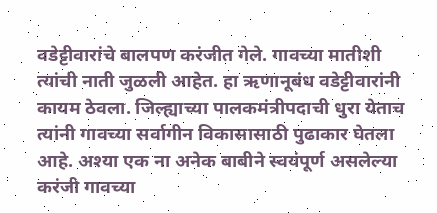वडेट्टीवारांचे बालपण करंजीत गेले. गावच्या मातीशी त्यांची नाती जुळली आहेत. हा ऋणानूबंध वडेट्टीवारांनी कायम ठेवला. जिल्ह्याच्या पालकमंत्रीपदाची धुरा येताच त्यांनी गावच्या सर्वागीन विकासासाठी पुढाकार घेतला आहे. अश्या एक ना अनेक बाबीने स्वयंपूर्ण असलेल्या करंजी गावच्या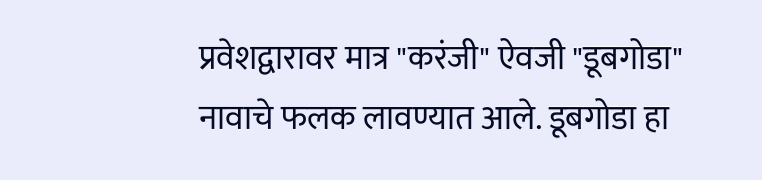प्रवेशद्वारावर मात्र "करंजी" ऐवजी "डूबगोडा" नावाचे फलक लावण्यात आले. डूबगोडा हा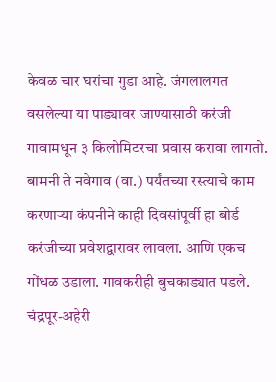केवळ चार घरांचा गुडा आहे. जंगलालगत वसलेल्या या पाड्यावर जाण्यासाठी करंजी गावामधून ३ किलोमिटरचा प्रवास करावा लागतो. बामनी ते नवेगाव (वा.) पर्यंतच्या रस्त्याचे काम करणाऱ्या कंपनीने काही दिवसांपूर्वी हा बोर्ड करंजीच्या प्रवेशद्वारावर लावला. आणि एकच गोंधळ उडाला. गावकरीही बुचकाड्यात पडले. चंद्रपूर-अहेरी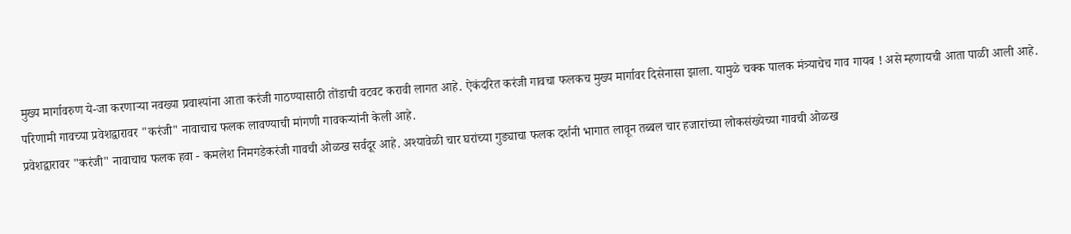मुख्य मार्गावरुण ये-जा करणाऱ्या नवख्या प्रवाश्यांना आता करंजी गाठण्यासाठी तोंडाची वटवट करावी लागत आहे. ऐकंदरित करंजी गावचा फलकच मुख्य मार्गावर दिसेनासा झाला. यामुळे चक्क पालक मंत्र्याचेच गाव गायब ! असे म्हणायची आता पाळी आली आहे. परिणामी गावच्या प्रवेशद्वारावर "करंजी" नावाचाच फलक लावण्याची मांगणी गावकऱ्यांनी केली आहे.
प्रवेशद्वारावर "करंजी" नावाचाच फलक हवा - कमलेश निमगडेकरंजी गावची ओळख सर्वदूर आहे. अश्यावेळी चार घरांच्या गुड्याचा फलक दर्शनी भागात लावून तब्बल चार हजारांच्या लोकसंख्येच्या गावची ओळख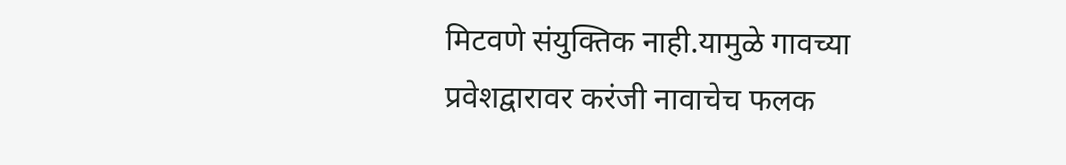मिटवणे संयुक्तिक नाही.यामुळे गावच्या प्रवेशद्वारावर करंजी नावाचेच फलक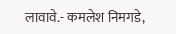लावावे.- कमलेश निमगडे,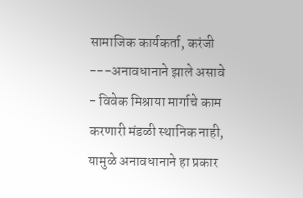सामाजिक कार्यकर्ता, करंजी
---अनावधानाने झाले असावे - विवेक मिश्राया मार्गाचे काम करणारी मंडळी स्थानिक नाही, यामुळे अनावधानाने हा प्रकार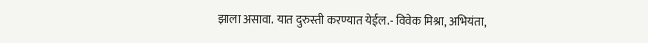झाला असावा. यात दुरुस्ती करण्यात येईल.- विवेक मिश्रा, अभियंता,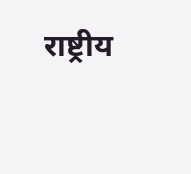राष्ट्रीय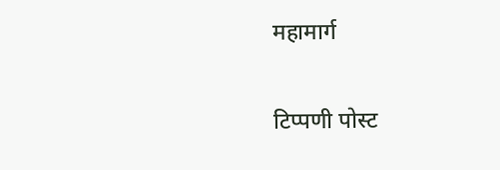महामार्ग

टिप्पणी पोस्ट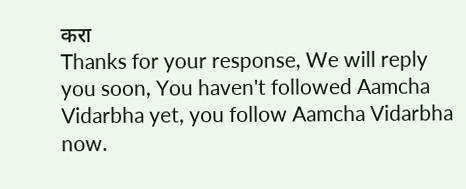करा
Thanks for your response, We will reply you soon, You haven't followed Aamcha Vidarbha yet, you follow Aamcha Vidarbha now.